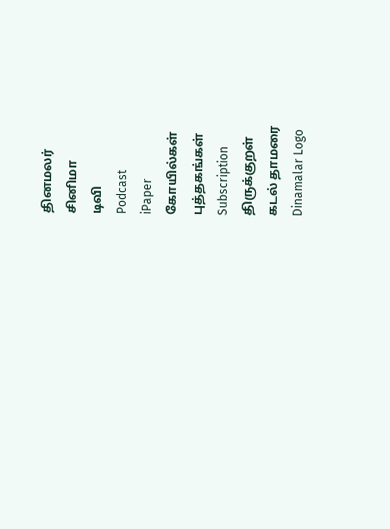தினமலர்
சினிமா
டிவி
Podcast
iPaper
கோயில்கள்
புத்தகங்கள்
Subscription
திருக்குறள்
கடல் தாமரை
Dinamalar Logo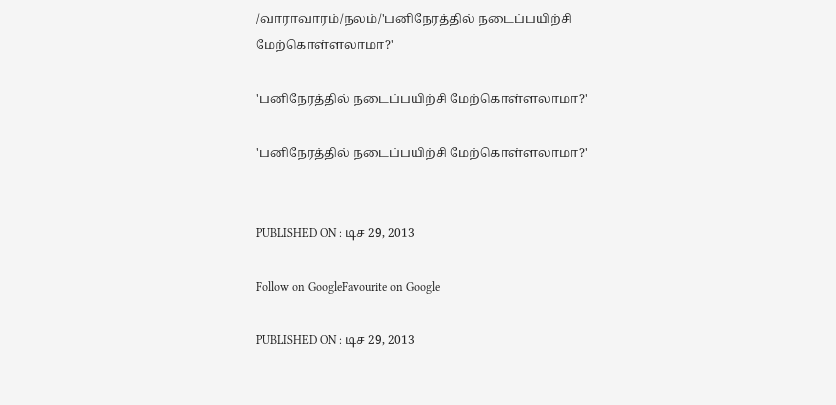/வாராவாரம்/நலம்/'பனிநேரத்தில் நடைப்பயிற்சி மேற்கொள்ளலாமா?'

'பனிநேரத்தில் நடைப்பயிற்சி மேற்கொள்ளலாமா?'

'பனிநேரத்தில் நடைப்பயிற்சி மேற்கொள்ளலாமா?'


PUBLISHED ON : டிச 29, 2013

Follow on GoogleFavourite on Google

PUBLISHED ON : டிச 29, 2013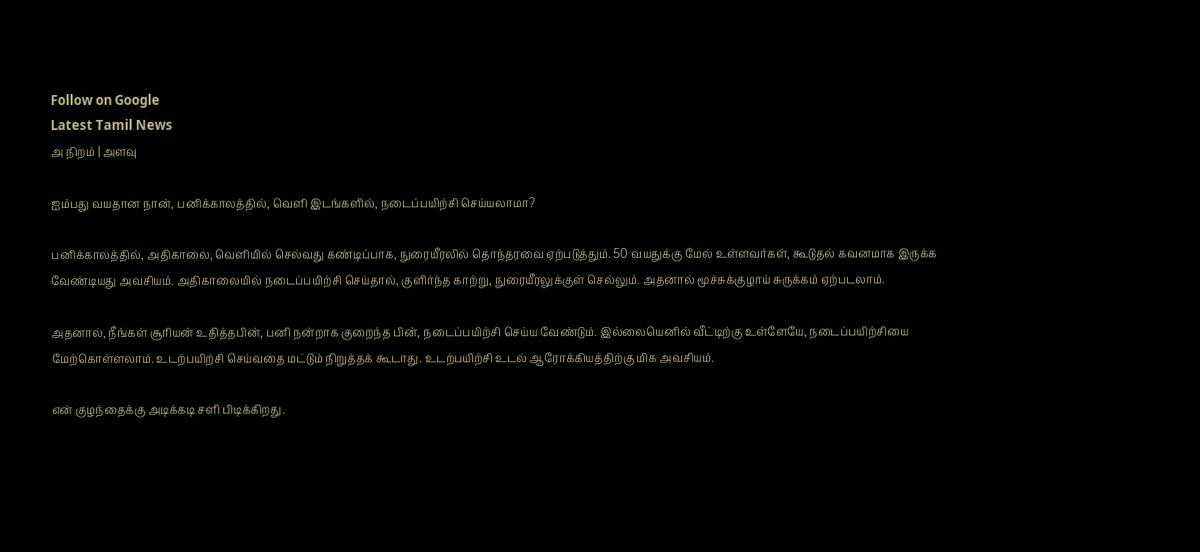Follow on Google
Latest Tamil News
அ நிறம் | அளவு

ஐம்பது வயதான நான், பனிக்காலத்தில், வெளி இடங்களில், நடைப்பயிற்சி செய்யலாமா?

பனிக்காலத்தில், அதிகாலை, வெளியில் செல்வது கண்டிப்பாக, நுரையீரலில் தொந்தரவை ஏற்படுத்தும். 50 வயதுக்கு மேல் உள்ளவர்கள், கூடுதல் கவனமாக இருக்க வேண்டியது அவசியம். அதிகாலையில் நடைப்பயிற்சி செய்தால், குளிர்ந்த காற்று, நுரையீரலுக்குள் செல்லும். அதனால் மூச்சுக்குழாய் சுருக்கம் ஏற்படலாம்.

அதனால், நீங்கள் சூரியன் உதித்தபின், பனி நன்றாக குறைந்த பின், நடைப்பயிற்சி செய்ய வேண்டும். இல்லையெனில் வீட்டிற்கு உள்ளேயே, நடைப்பயிற்சியை மேற்கொள்ளலாம். உடற்பயிற்சி செய்வதை மட்டும் நிறுத்தக் கூடாது. உடற்பயிற்சி உடல் ஆரோக்கியத்திற்கு மிக அவசியம்.

என் குழந்தைக்கு அடிக்கடி சளி பிடிக்கிறது.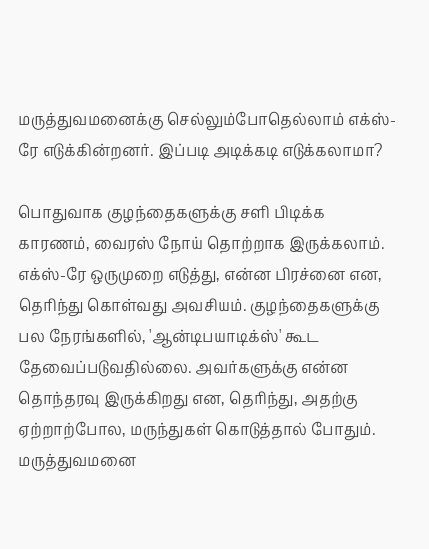மருத்துவமனைக்கு செல்லும்போதெல்லாம் எக்ஸ்-ரே எடுக்கின்றனர். இப்படி அடிக்கடி எடுக்கலாமா?

பொதுவாக குழந்தைகளுக்கு சளி பிடிக்க காரணம், வைரஸ் நோய் தொற்றாக இருக்கலாம். எக்ஸ்-ரே ஒருமுறை எடுத்து, என்ன பிரச்னை என, தெரிந்து கொள்வது அவசியம். குழந்தைகளுக்கு பல நேரங்களில், 'ஆன்டிபயாடிக்ஸ்' கூட தேவைப்படுவதில்லை. அவர்களுக்கு என்ன தொந்தரவு இருக்கிறது என, தெரிந்து, அதற்கு ஏற்றாற்போல, மருந்துகள் கொடுத்தால் போதும். மருத்துவமனை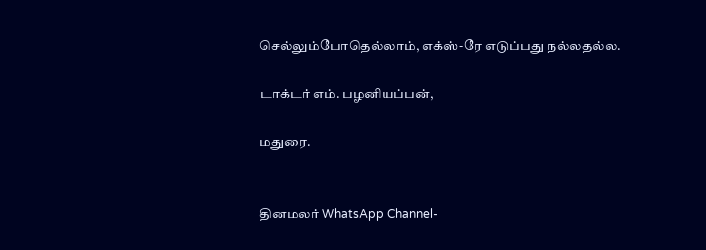செல்லும்போதெல்லாம், எக்ஸ்-ரே எடுப்பது நல்லதல்ல.

டாக்டர் எம். பழனியப்பன்,

மதுரை.


தினமலர் WhatsApp Channel-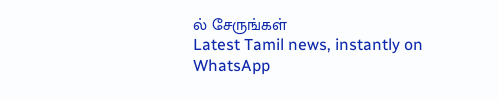ல் சேருங்கள்
Latest Tamil news, instantly on WhatsApp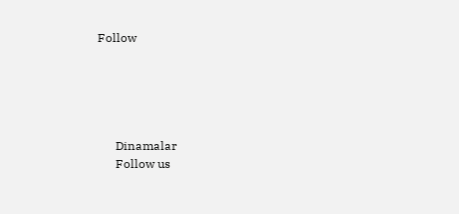Follow





      Dinamalar
      Follow us